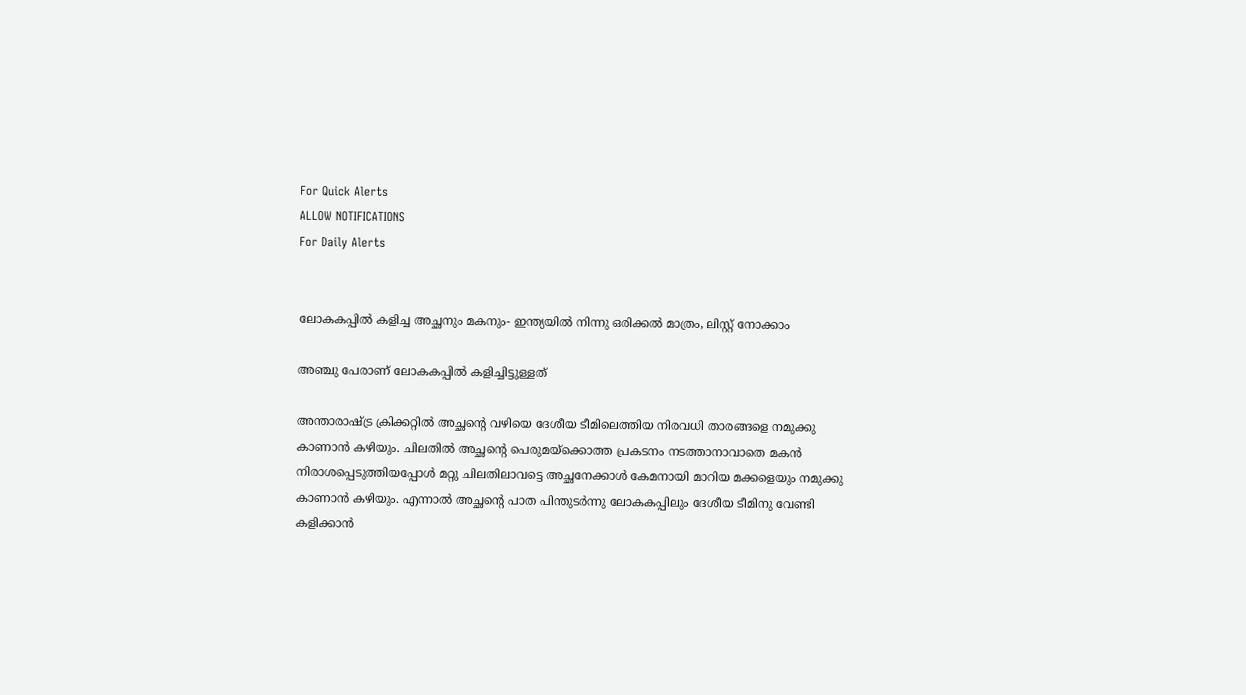For Quick Alerts
ALLOW NOTIFICATIONS
For Daily Alerts


ലോകകപ്പില്‍ കളിച്ച അച്ഛനും മകനും- ഇന്ത്യയില്‍ നിന്നു ഒരിക്കല്‍ മാത്രം, ലിസ്റ്റ് നോക്കാം

അഞ്ചു പേരാണ് ലോകകപ്പില്‍ കളിച്ചിട്ടുള്ളത്

അന്താരാഷ്ട്ര ക്രിക്കറ്റില്‍ അച്ഛന്റെ വഴിയെ ദേശീയ ടീമിലെത്തിയ നിരവധി താരങ്ങളെ നമുക്കു കാണാന്‍ കഴിയും. ചിലതില്‍ അച്ഛന്റെ പെരുമയ്‌ക്കൊത്ത പ്രകടനം നടത്താനാവാതെ മകന്‍ നിരാശപ്പെടുത്തിയപ്പോള്‍ മറ്റു ചിലതിലാവട്ടെ അച്ഛനേക്കാള്‍ കേമനായി മാറിയ മക്കളെയും നമുക്കു കാണാന്‍ കഴിയും. എന്നാല്‍ അച്ഛന്റെ പാത പിന്തുടര്‍ന്നു ലോകകപ്പിലും ദേശീയ ടീമിനു വേണ്ടി കളിക്കാന്‍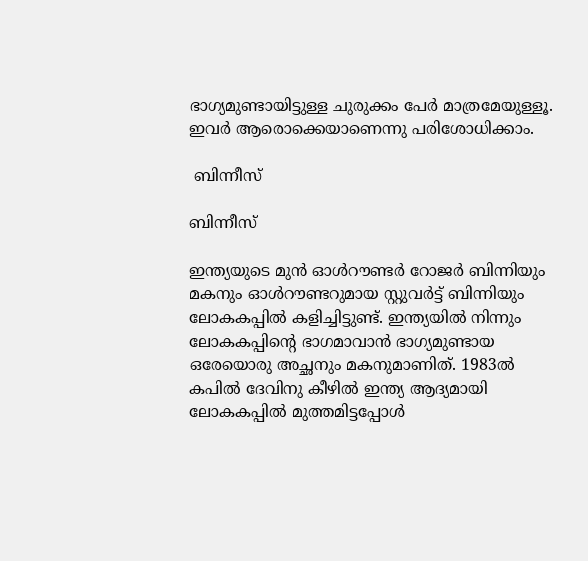ഭാഗ്യമുണ്ടായിട്ടുള്ള ചുരുക്കം പേര്‍ മാത്രമേയുള്ളൂ. ഇവര്‍ ആരൊക്കെയാണെന്നു പരിശോധിക്കാം.

 ബിന്നീസ്

ബിന്നീസ്

ഇന്ത്യയുടെ മുന്‍ ഓള്‍റൗണ്ടര്‍ റോജര്‍ ബിന്നിയും മകനും ഓള്‍റൗണ്ടറുമായ സ്റ്റുവര്‍ട്ട് ബിന്നിയും ലോകകപ്പില്‍ കളിച്ചിട്ടുണ്ട്. ഇന്ത്യയില്‍ നിന്നും ലോകകപ്പിന്റെ ഭാഗമാവാന്‍ ഭാഗ്യമുണ്ടായ ഒരേയൊരു അച്ഛനും മകനുമാണിത്. 1983ല്‍ കപില്‍ ദേവിനു കീഴില്‍ ഇന്ത്യ ആദ്യമായി ലോകകപ്പില്‍ മുത്തമിട്ടപ്പോള്‍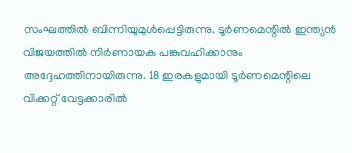സംഘത്തില്‍ ബിന്നിയുമുള്‍പ്പെട്ടിരുന്നു. ടൂര്‍ണമെന്റില്‍ ഇന്ത്യന്‍ വിജയത്തില്‍ നിര്‍ണായക പങ്കുവഹിക്കാനും അദ്ദേഹത്തിനായിരുന്നു. 18 ഇരകളുമായി ടൂര്‍ണമെന്റിലെ വിക്കറ്റ് വേട്ടക്കാരില്‍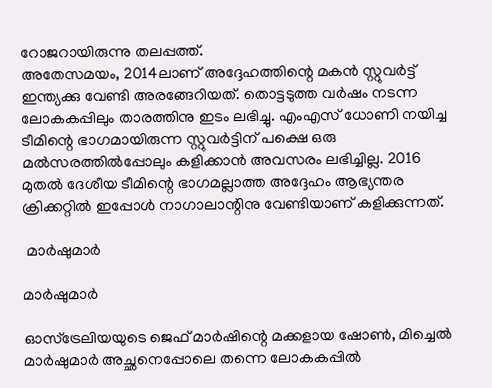റോജറായിരുന്നു തലപ്പത്ത്.
അതേസമയം, 2014ലാണ് അദ്ദേഹത്തിന്റെ മകന്‍ സ്റ്റുവര്‍ട്ട് ഇന്ത്യക്കു വേണ്ടി അരങ്ങേറിയത്. തൊട്ടടുത്ത വര്‍ഷം നടന്ന ലോകകപ്പിലും താരത്തിനു ഇടം ലഭിച്ചു. എംഎസ് ധോണി നയിച്ച ടീമിന്റെ ഭാഗമായിരുന്ന സ്റ്റുവര്‍ട്ടിന് പക്ഷെ ഒരു മല്‍സരത്തില്‍പ്പോലും കളിക്കാന്‍ അവസരം ലഭിച്ചില്ല. 2016 മുതല്‍ ദേശീയ ടീമിന്റെ ഭാഗമല്ലാത്ത അദ്ദേഹം ആഭ്യന്തര ക്രിക്കറ്റില്‍ ഇപ്പോള്‍ നാഗാലാന്റിനു വേണ്ടിയാണ് കളിക്കുന്നത്.

 മാര്‍ഷുമാര്‍

മാര്‍ഷുമാര്‍

ഓസ്‌ട്രേലിയയുടെ ജെഫ് മാര്‍ഷിന്റെ മക്കളായ ഷോണ്‍, മിച്ചെല്‍ മാര്‍ഷുമാര്‍ അച്ഛനെപ്പോലെ തന്നെ ലോകകപ്പില്‍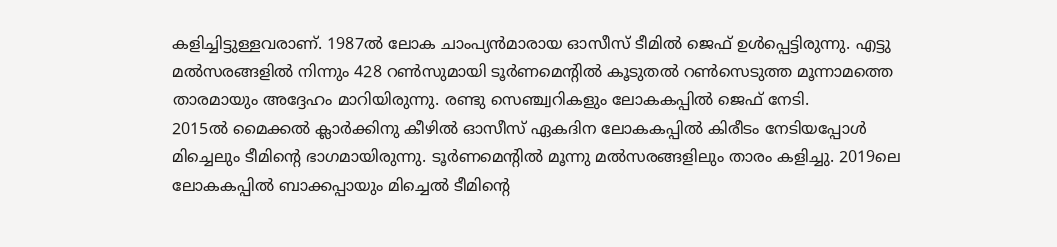കളിച്ചിട്ടുള്ളവരാണ്. 1987ല്‍ ലോക ചാംപ്യന്‍മാരായ ഓസീസ് ടീമില്‍ ജെഫ് ഉള്‍പ്പെട്ടിരുന്നു. എട്ടു മല്‍സരങ്ങളില്‍ നിന്നും 428 റണ്‍സുമായി ടൂര്‍ണമെന്റില്‍ കൂടുതല്‍ റണ്‍സെടുത്ത മൂന്നാമത്തെ താരമായും അദ്ദേഹം മാറിയിരുന്നു. രണ്ടു സെഞ്ച്വറികളും ലോകകപ്പില്‍ ജെഫ് നേടി.
2015ല്‍ മൈക്കല്‍ ക്ലാര്‍ക്കിനു കീഴില്‍ ഓസീസ് ഏകദിന ലോകകപ്പില്‍ കിരീടം നേടിയപ്പോള്‍ മിച്ചെലും ടീമിന്റെ ഭാഗമായിരുന്നു. ടൂര്‍ണമെന്റില്‍ മൂന്നു മല്‍സരങ്ങളിലും താരം കളിച്ചു. 2019ലെ ലോകകപ്പില്‍ ബാക്കപ്പായും മിച്ചെല്‍ ടീമിന്റെ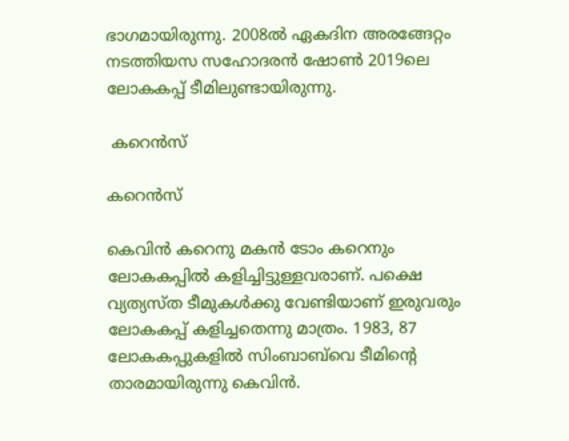ഭാഗമായിരുന്നു. 2008ല്‍ ഏകദിന അരങ്ങേറ്റം നടത്തിയസ സഹോദരന്‍ ഷോണ്‍ 2019ലെ ലോകകപ്പ് ടീമിലുണ്ടായിരുന്നു.

 കറെന്‍സ്

കറെന്‍സ്

കെവിന്‍ കറെനു മകന്‍ ടോം കറെനും ലോകകപ്പില്‍ കളിച്ചിട്ടുള്ളവരാണ്. പക്ഷെ വ്യത്യസ്ത ടീമുകള്‍ക്കു വേണ്ടിയാണ് ഇരുവരും ലോകകപ്പ് കളിച്ചതെന്നു മാത്രം. 1983, 87 ലോകകപ്പുകളില്‍ സിംബാബ്‌വെ ടീമിന്റെ താരമായിരുന്നു കെവിന്‍.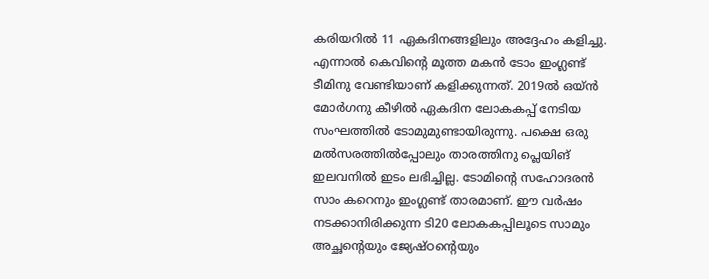കരിയറില്‍ 11 ഏകദിനങ്ങളിലും അദ്ദേഹം കളിച്ചു.
എന്നാല്‍ കെവിന്റെ മൂത്ത മകന്‍ ടോം ഇംഗ്ലണ്ട് ടീമിനു വേണ്ടിയാണ് കളിക്കുന്നത്. 2019ല്‍ ഒയ്ന്‍ മോര്‍ഗനു കീഴില്‍ ഏകദിന ലോകകപ്പ് നേടിയ സംഘത്തില്‍ ടോമുമുണ്ടായിരുന്നു. പക്ഷെ ഒരു മല്‍സരത്തില്‍പ്പോലും താരത്തിനു പ്ലെയിങ് ഇലവനില്‍ ഇടം ലഭിച്ചില്ല. ടോമിന്റെ സഹോദരന്‍ സാം കറെനും ഇംഗ്ലണ്ട് താരമാണ്. ഈ വര്‍ഷം നടക്കാനിരിക്കുന്ന ടി20 ലോകകപ്പിലൂടെ സാമും അച്ഛന്റെയും ജ്യേഷ്ഠന്റെയും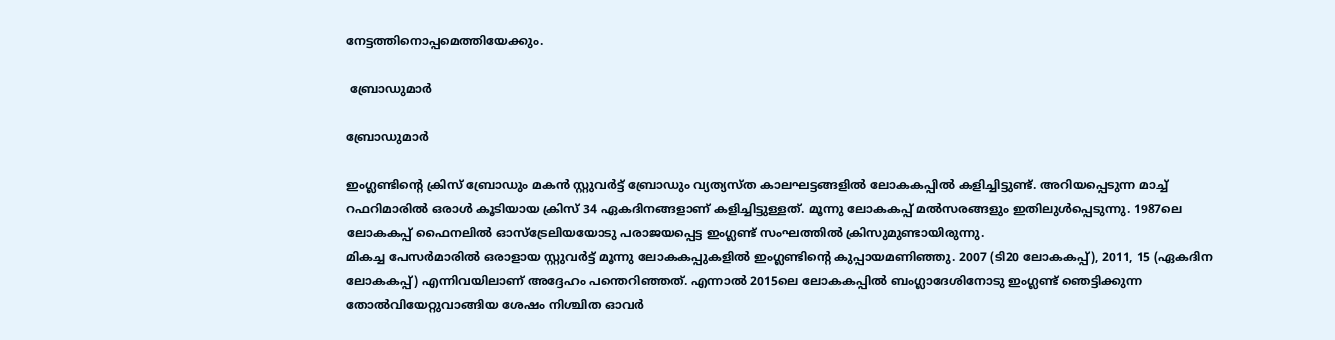നേട്ടത്തിനൊപ്പമെത്തിയേക്കും.

 ബ്രോഡുമാര്‍

ബ്രോഡുമാര്‍

ഇംഗ്ലണ്ടിന്റെ ക്രിസ് ബ്രോഡും മകന്‍ സ്റ്റുവര്‍ട്ട് ബ്രോഡും വ്യത്യസ്ത കാലഘട്ടങ്ങളില്‍ ലോകകപ്പില്‍ കളിച്ചിട്ടുണ്ട്. അറിയപ്പെടുന്ന മാച്ച് റഫറിമാരില്‍ ഒരാള്‍ കൂടിയായ ക്രിസ് 34 ഏകദിനങ്ങളാണ് കളിച്ചിട്ടുള്ളത്. മൂന്നു ലോകകപ്പ് മല്‍സരങ്ങളും ഇതിലുള്‍പ്പെടുന്നു. 1987ലെ ലോകകപ്പ് ഫൈനലില്‍ ഓസ്‌ട്രേലിയയോടു പരാജയപ്പെട്ട ഇംഗ്ലണ്ട് സംഘത്തില്‍ ക്രിസുമുണ്ടായിരുന്നു.
മികച്ച പേസര്‍മാരില്‍ ഒരാളായ സ്റ്റുവര്‍ട്ട് മൂന്നു ലോകകപ്പുകളില്‍ ഇംഗ്ലണ്ടിന്റെ കുപ്പായമണിഞ്ഞു. 2007 (ടി20 ലോകകപ്പ്), 2011, 15 (ഏകദിന ലോകകപ്പ്) എന്നിവയിലാണ് അദ്ദേഹം പന്തെറിഞ്ഞത്. എന്നാല്‍ 2015ലെ ലോകകപ്പില്‍ ബംഗ്ലാദേശിനോടു ഇംഗ്ലണ്ട് ഞെട്ടിക്കുന്ന തോല്‍വിയേറ്റുവാങ്ങിയ ശേഷം നിശ്ചിത ഓവര്‍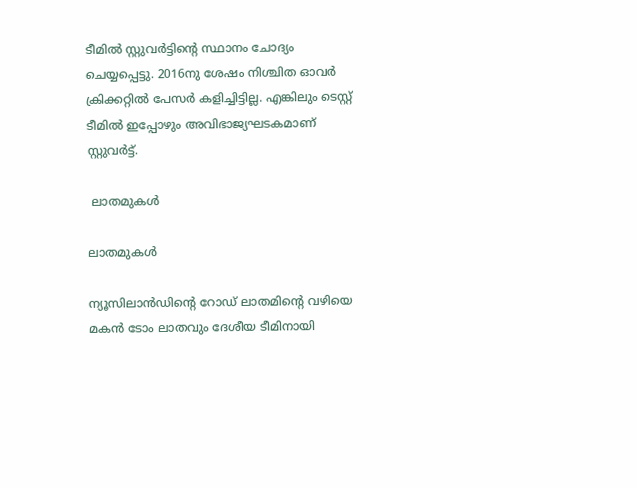ടീമില്‍ സ്റ്റുവര്‍ട്ടിന്റെ സ്ഥാനം ചോദ്യം ചെയ്യപ്പെട്ടു. 2016നു ശേഷം നിശ്ചിത ഓവര്‍ ക്രിക്കറ്റില്‍ പേസര്‍ കളിച്ചിട്ടില്ല. എങ്കിലും ടെസ്റ്റ് ടീമില്‍ ഇപ്പോഴും അവിഭാജ്യഘടകമാണ് സ്റ്റുവര്‍ട്ട്.

 ലാതമുകള്‍

ലാതമുകള്‍

ന്യൂസിലാന്‍ഡിന്റെ റോഡ് ലാതമിന്റെ വഴിയെ മകന്‍ ടോം ലാതവും ദേശീയ ടീമിനായി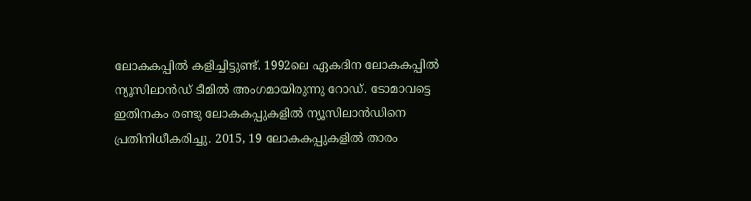ലോകകപ്പില്‍ കളിച്ചിട്ടുണ്ട്. 1992ലെ ഏകദിന ലോകകപ്പില്‍ ന്യൂസിലാന്‍ഡ് ടീമില്‍ അംഗമായിരുന്നു റോഡ്. ടോമാവട്ടെ ഇതിനകം രണ്ടു ലോകകപ്പുകളില്‍ ന്യൂസിലാന്‍ഡിനെ പ്രതിനിധീകരിച്ചു. 2015, 19 ലോകകപ്പുകളില്‍ താരം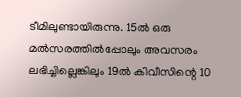ടീമിലുണ്ടായിരുന്നു. 15ല്‍ ഒരു മല്‍സരത്തില്‍പ്പോലും അവസരം ലഭിച്ചില്ലെങ്കിലും 19ല്‍ കിവീസിന്റെ 10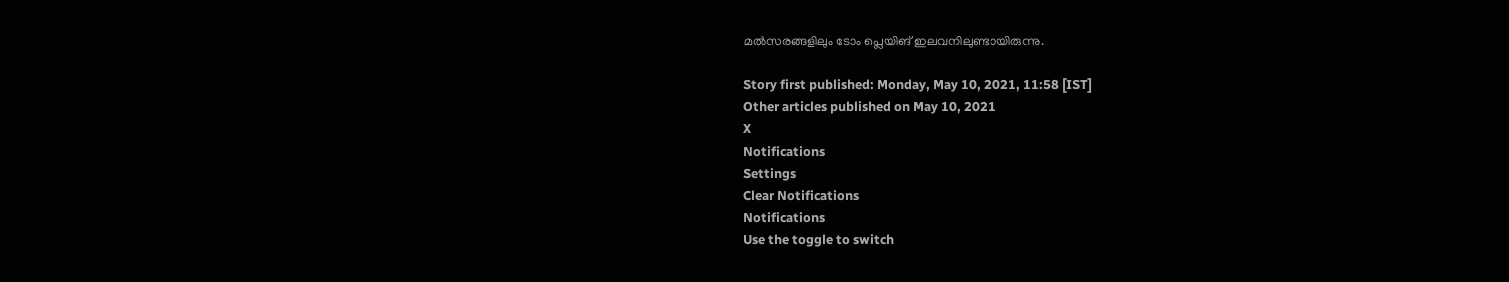മല്‍സരങ്ങളിലും ടോം പ്ലെയിങ് ഇലവനിലുണ്ടായിരുന്നു.

Story first published: Monday, May 10, 2021, 11:58 [IST]
Other articles published on May 10, 2021
X
Notifications
Settings
Clear Notifications
Notifications
Use the toggle to switch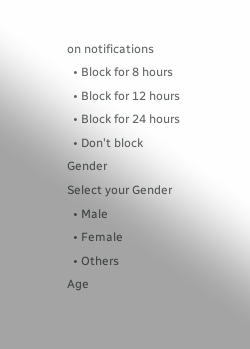on notifications
  • Block for 8 hours
  • Block for 12 hours
  • Block for 24 hours
  • Don't block
Gender
Select your Gender
  • Male
  • Female
  • Others
Age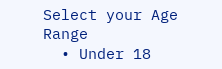Select your Age Range
  • Under 18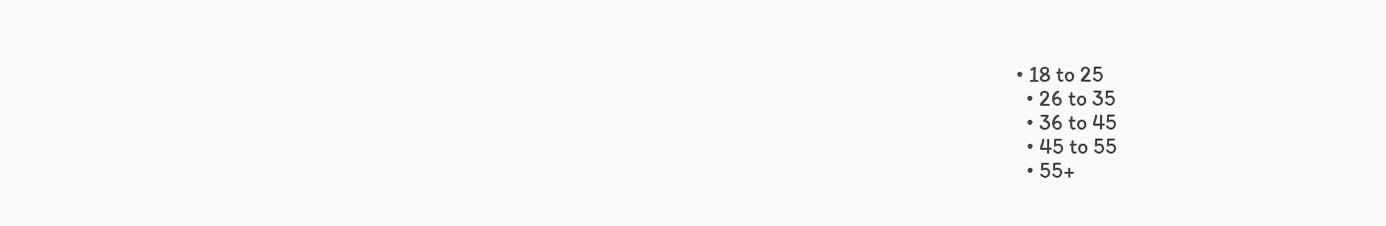• 18 to 25
  • 26 to 35
  • 36 to 45
  • 45 to 55
  • 55+